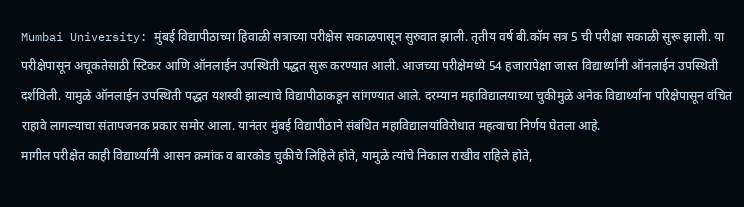Mumbai University: मुंबई विद्यापीठाच्या हिवाळी सत्राच्या परीक्षेस सकाळपासून सुरुवात झाली. तृतीय वर्ष बी.कॉम सत्र 5 ची परीक्षा सकाळी सुरू झाली. या परीक्षेपासून अचूकतेसाठी स्टिकर आणि ऑनलाईन उपस्थिती पद्धत सुरू करण्यात आली. आजच्या परीक्षेमध्ये 54 हजारापेक्षा जास्त विद्यार्थ्यांनी ऑनलाईन उपस्थिती दर्शविली. यामुळे ऑनलाईन उपस्थिती पद्धत यशस्वी झाल्याचे विद्यापीठाकडून सांगण्यात आले. दरम्यान महाविद्यालयाच्या चुकीमुळे अनेक विद्यार्थ्यांना परिक्षेपासून वंचित राहावे लागल्याचा संतापजनक प्रकार समोर आला. यानंतर मुंबई विद्यापीठाने संबंधित महाविद्यालयांविरोधात महत्वाचा निर्णय घेतला आहे.
मागील परीक्षेत काही विद्यार्थ्यांनी आसन क्रमांक व बारकोड चुकीचे लिहिले होते, यामुळे त्यांचे निकाल राखीव राहिले होते,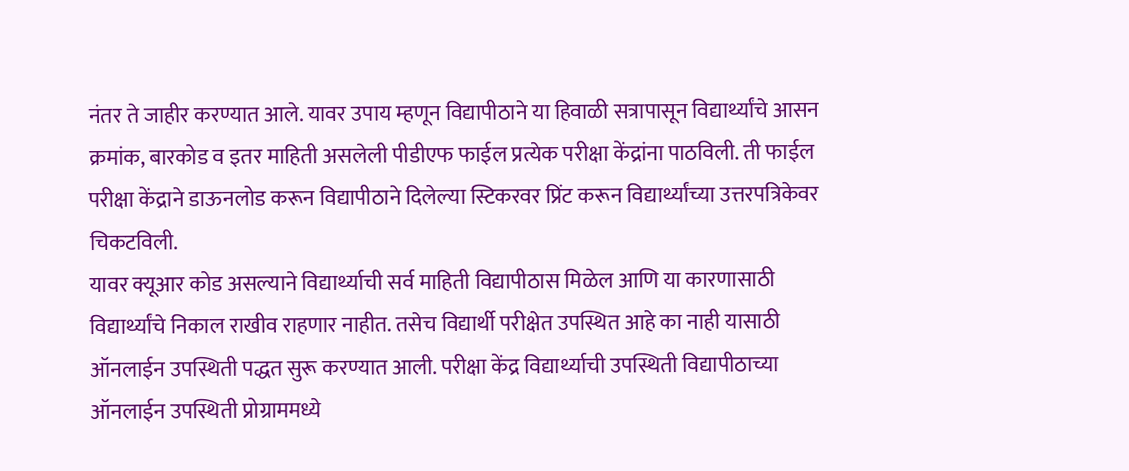नंतर ते जाहीर करण्यात आले. यावर उपाय म्हणून विद्यापीठाने या हिवाळी सत्रापासून विद्यार्थ्यांचे आसन क्रमांक, बारकोड व इतर माहिती असलेली पीडीएफ फाईल प्रत्येक परीक्षा केंद्रांना पाठविली. ती फाईल परीक्षा केंद्राने डाऊनलोड करून विद्यापीठाने दिलेल्या स्टिकरवर प्रिंट करून विद्यार्थ्यांच्या उत्तरपत्रिकेवर चिकटविली.
यावर क्यूआर कोड असल्याने विद्यार्थ्याची सर्व माहिती विद्यापीठास मिळेल आणि या कारणासाठी विद्यार्थ्यांचे निकाल राखीव राहणार नाहीत. तसेच विद्यार्थी परीक्षेत उपस्थित आहे का नाही यासाठी ऑनलाईन उपस्थिती पद्धत सुरू करण्यात आली. परीक्षा केंद्र विद्यार्थ्याची उपस्थिती विद्यापीठाच्या ऑनलाईन उपस्थिती प्रोग्राममध्ये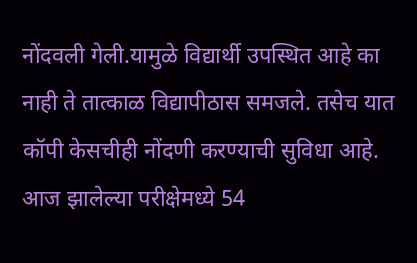नोंदवली गेली.यामुळे विद्यार्थी उपस्थित आहे का नाही ते तात्काळ विद्यापीठास समजले. तसेच यात कॉपी केसचीही नोंदणी करण्याची सुविधा आहे.
आज झालेल्या परीक्षेमध्ये 54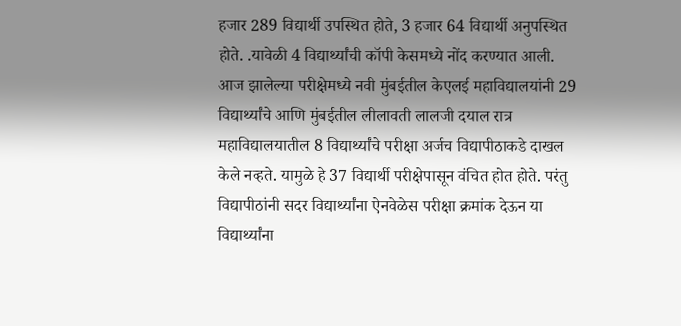हजार 289 विद्यार्थी उपस्थित होते, 3 हजार 64 विद्यार्थी अनुपस्थित होते. .यावेळी 4 विद्यार्थ्यांची कॉपी केसमध्ये नोंद करण्यात आली.
आज झालेल्या परीक्षेमध्ये नवी मुंबईतील केएलई महाविद्यालयांनी 29 विद्यार्थ्यांचे आणि मुंबईतील लीलावती लालजी दयाल रात्र महाविद्यालयातील 8 विद्यार्थ्यांचे परीक्षा अर्जच विद्यापीठाकडे दाखल केले नव्हते. यामुळे हे 37 विद्यार्थी परीक्षेपासून वंचित होत होते. परंतु विद्यापीठांनी सदर विद्यार्थ्यांना ऐनवेळेस परीक्षा क्रमांक देऊन या विद्यार्थ्यांना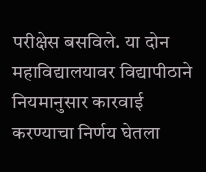परीक्षेस बसविले. या दोन महाविद्यालयावर विद्यापीठाने नियमानुसार कारवाई करण्याचा निर्णय घेतला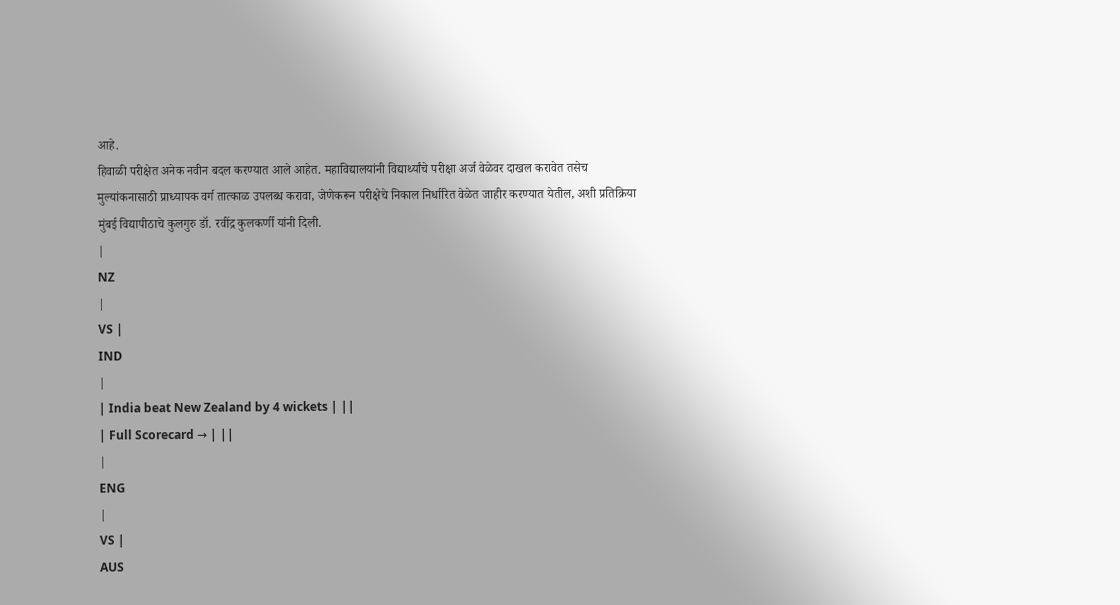आहे.
हिवाळी परीक्षेत अनेक नवीन बदल करण्यात आले आहेत. महाविद्यालयांनी विद्यार्थ्यांचे परीक्षा अर्ज वेळेवर दाखल करावेत तसेच मुल्यांकनासाठी प्राध्यापक वर्ग तात्काळ उपलब्ध करावा, जेणेकरून परीक्षेचे निकाल निर्धारित वेळेत जाहीर करण्यात येतील, अशी प्रतिक्रिया मुंबई विद्यापीठाचे कुलगुरु डॉ. रवींद्र कुलकर्णी यांनी दिली.
|
NZ
|
VS |
IND
|
| India beat New Zealand by 4 wickets | ||
| Full Scorecard → | ||
|
ENG
|
VS |
AUS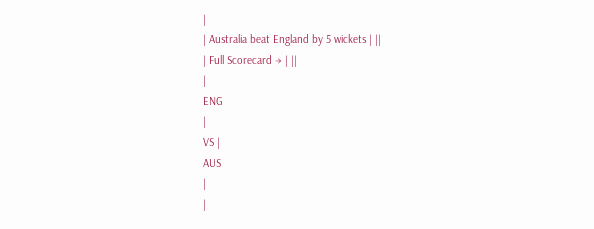|
| Australia beat England by 5 wickets | ||
| Full Scorecard → | ||
|
ENG
|
VS |
AUS
|
|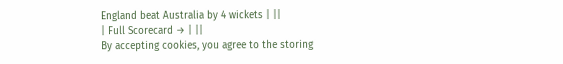England beat Australia by 4 wickets | ||
| Full Scorecard → | ||
By accepting cookies, you agree to the storing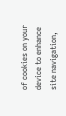of cookies on your device to enhance site navigation,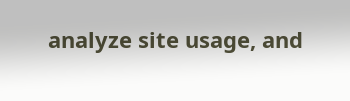analyze site usage, and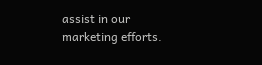assist in our marketing efforts.